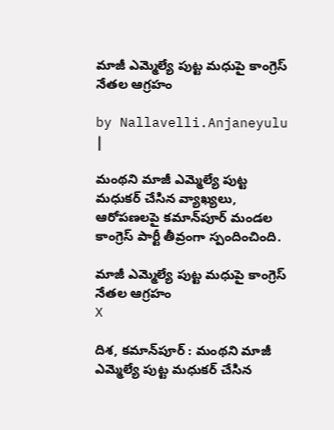మాజీ ఎమ్మెల్యే పుట్ట మధుపై కాంగ్రెస్ నేతల ఆగ్రహం

by Nallavelli.Anjaneyulu |

మంథని మాజీ ఎమ్మెల్యే పుట్ట మధుకర్ చేసిన వ్యాఖ్యలు, ఆరోపణలపై కమాన్‌పూర్ మండల కాంగ్రెస్ పార్టీ తీవ్రంగా స్పందించింది.

మాజీ ఎమ్మెల్యే పుట్ట మధుపై కాంగ్రెస్ నేతల ఆగ్రహం
X

దిశ, కమాన్‌పూర్ : మంథని మాజీ ఎమ్మెల్యే పుట్ట మధుకర్ చేసిన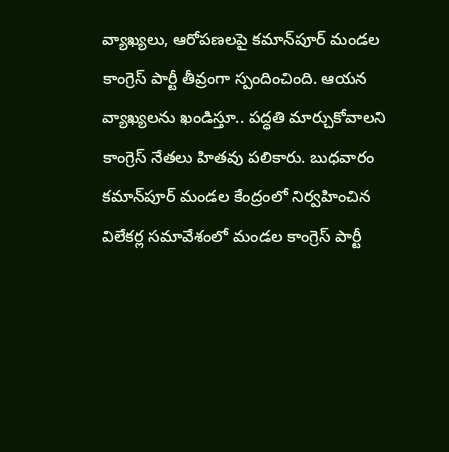వ్యాఖ్యలు, ఆరోపణలపై కమాన్‌పూర్ మండల కాంగ్రెస్ పార్టీ తీవ్రంగా స్పందించింది. ఆయన వ్యాఖ్యలను ఖండిస్తూ.. పద్ధతి మార్చుకోవాలని కాంగ్రెస్ నేతలు హితవు పలికారు. బుధవారం కమాన్‌పూర్ మండల కేంద్రంలో నిర్వహించిన విలేకర్ల‌ సమావేశంలో మండల కాంగ్రెస్ పార్టీ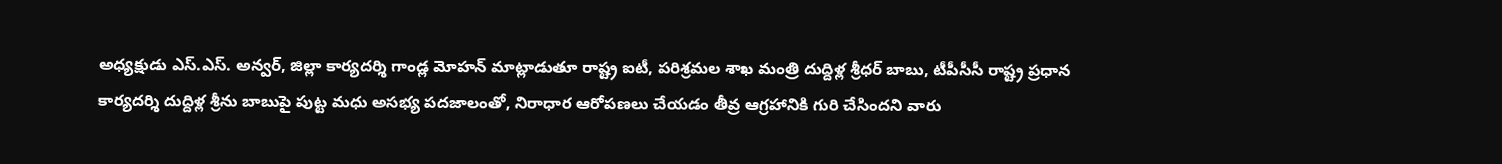అధ్యక్షుడు ఎస్.ఎస్. అన్వర్, జిల్లా కార్యదర్శి గాండ్ల మోహన్ మాట్లాడుతూ రాష్ట్ర ఐటీ, పరిశ్రమల శాఖ మంత్రి దుద్దిళ్ల శ్రీధర్ బాబు, టీపీసీసీ రాష్ట్ర ప్రధాన కార్యదర్శి దుద్దిళ్ల శ్రీను బాబుపై పుట్ట మధు అసభ్య పదజాలంతో, నిరాధార ఆరోపణలు చేయడం తీవ్ర ఆగ్రహానికి గురి చేసిందని వారు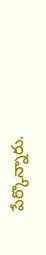పేర్కొన్నారు.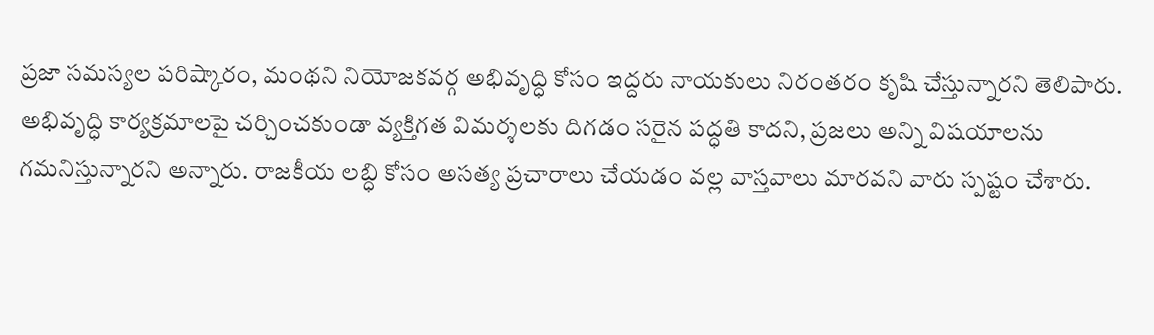ప్రజా సమస్యల పరిష్కారం, మంథని నియోజకవర్గ అభివృద్ధి కోసం ఇద్దరు నాయకులు నిరంతరం కృషి చేస్తున్నారని తెలిపారు. అభివృద్ధి కార్యక్రమాలపై చర్చించకుండా వ్యక్తిగత విమర్శలకు దిగడం సరైన పద్ధతి కాదని, ప్రజలు అన్ని విషయాలను గమనిస్తున్నారని అన్నారు. రాజకీయ లబ్ధి కోసం అసత్య ప్రచారాలు చేయడం వల్ల వాస్తవాలు మారవని వారు స్పష్టం చేశారు.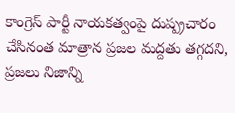కాంగ్రెస్ పార్టీ నాయకత్వంపై దుష్ప్రచారం చేసినంత మాత్రాన ప్రజల మద్దతు తగ్గదని, ప్రజలు నిజాన్ని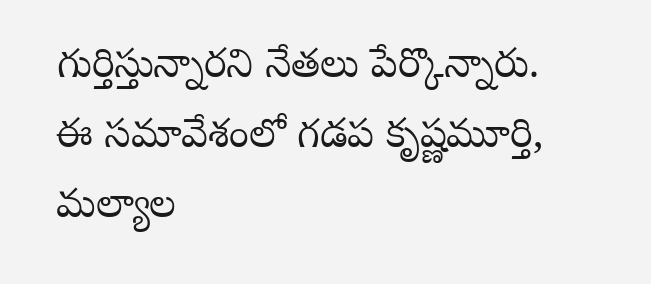గుర్తిస్తున్నారని నేతలు పేర్కొన్నారు. ఈ సమావేశంలో గడప కృష్ణమూర్తి, మల్యాల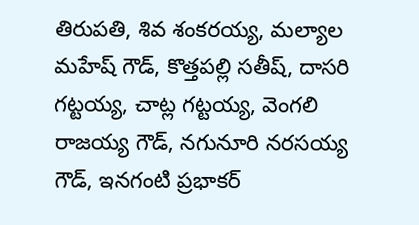తిరుపతి, శివ శంకరయ్య, మల్యాల మహేష్ గౌడ్, కొత్తపల్లి సతీష్, దాసరి గట్టయ్య, చాట్ల గట్టయ్య, వెంగలి రాజయ్య గౌడ్, నగునూరి నరసయ్య గౌడ్, ఇనగంటి ప్రభాకర్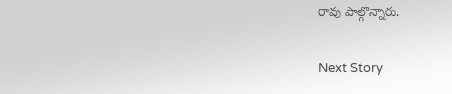రావు పాల్గొన్నారు.

Next Story